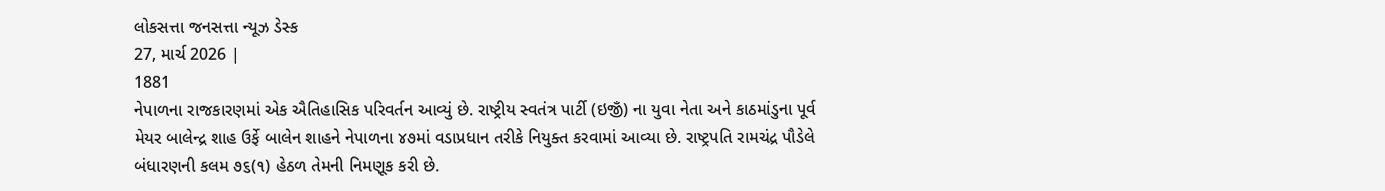લોકસત્તા જનસત્તા ન્યૂઝ ડેસ્ક
27, માર્ચ 2026 |
1881
નેપાળના રાજકારણમાં એક ઐતિહાસિક પરિવર્તન આવ્યું છે. રાષ્ટ્રીય સ્વતંત્ર પાર્ટી (ઇજીઁ) ના યુવા નેતા અને કાઠમાંડુના પૂર્વ મેયર બાલેન્દ્ર શાહ ઉર્ફે બાલેન શાહને નેપાળના ૪૭માં વડાપ્રધાન તરીકે નિયુક્ત કરવામાં આવ્યા છે. રાષ્ટ્રપતિ રામચંદ્ર પૌડેલે બંધારણની કલમ ૭૬(૧) હેઠળ તેમની નિમણૂક કરી છે.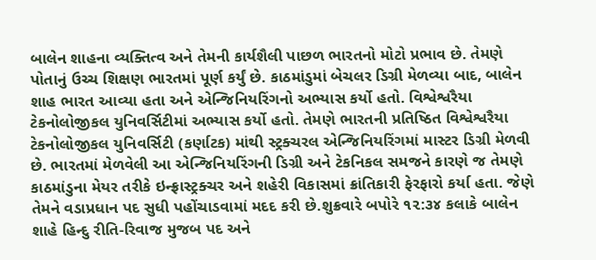બાલેન શાહના વ્યક્તિત્વ અને તેમની કાર્યશૈલી પાછળ ભારતનો મોટો પ્રભાવ છે. તેમણે પોતાનું ઉચ્ચ શિક્ષણ ભારતમાં પૂર્ણ કર્યું છે. કાઠમાંડુમાં બેચલર ડિગ્રી મેળવ્યા બાદ, બાલેન શાહ ભારત આવ્યા હતા અને એન્જિનિયરિંગનો અભ્યાસ કર્યો હતો. વિશ્વેશ્વરૈયા ટેકનોલોજીકલ યુનિવર્સિટીમાં અભ્યાસ કર્યો હતો. તેમણે ભારતની પ્રતિષ્ઠિત વિશ્વેશ્વરૈયા ટેકનોલોજીકલ યુનિવર્સિટી (કર્ણાટક) માંથી સ્ટ્રક્ચરલ એન્જિનિયરિંગમાં માસ્ટર ડિગ્રી મેળવી છે. ભારતમાં મેળવેલી આ એન્જિનિયરિંગની ડિગ્રી અને ટેકનિકલ સમજને કારણે જ તેમણે કાઠમાંડુના મેયર તરીકે ઇન્ફ્રાસ્ટ્રક્ચર અને શહેરી વિકાસમાં ક્રાંતિકારી ફેરફારો કર્યા હતા. જેણે તેમને વડાપ્રધાન પદ સુધી પહોંચાડવામાં મદદ કરી છે.શુક્રવારે બપોરે ૧૨:૩૪ કલાકે બાલેન શાહે હિન્દુ રીતિ-રિવાજ મુજબ પદ અને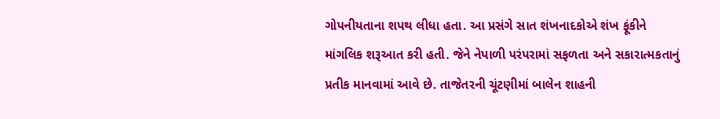ગોપનીયતાના શપથ લીધા હતા. આ પ્રસંગે સાત શંખનાદકોએ શંખ ફૂંકીને માંગલિક શરૂઆત કરી હતી. જેને નેપાળી પરંપરામાં સફળતા અને સકારાત્મકતાનું પ્રતીક માનવામાં આવે છે. તાજેતરની ચૂંટણીમાં બાલેન શાહની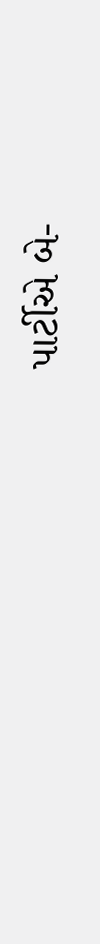પાર્ટીએ બે-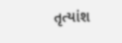તૃત્યાંશ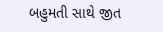બહુમતી સાથે જીત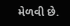મેળવી છે.